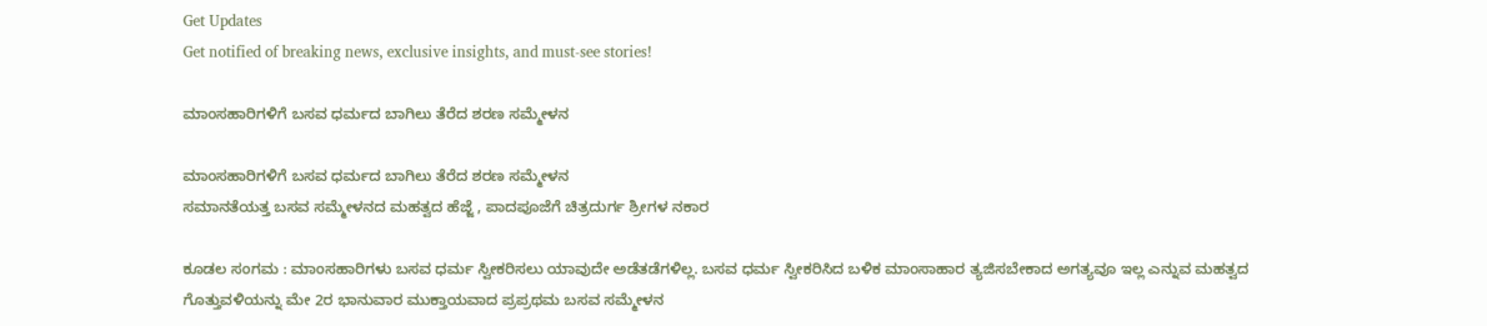Get Updates
Get notified of breaking news, exclusive insights, and must-see stories!

ಮಾಂಸಹಾರಿಗಳಿಗೆ ಬಸವ ಧರ್ಮದ ಬಾಗಿಲು ತೆರೆದ ಶರಣ ಸಮ್ಮೇಳನ

ಮಾಂಸಹಾರಿಗಳಿಗೆ ಬಸವ ಧರ್ಮದ ಬಾಗಿಲು ತೆರೆದ ಶರಣ ಸಮ್ಮೇಳನ
ಸಮಾನತೆಯತ್ತ ಬಸವ ಸಮ್ಮೇಳನದ ಮಹತ್ವದ ಹೆಜ್ಜೆ , ಪಾದಪೂಜೆಗೆ ಚಿತ್ರದುರ್ಗ ಶ್ರೀಗಳ ನಕಾರ

ಕೂಡಲ ಸಂಗಮ : ಮಾಂಸಹಾರಿಗಳು ಬಸವ ಧರ್ಮ ಸ್ವೀಕರಿಸಲು ಯಾವುದೇ ಅಡೆತಡೆಗಳಿಲ್ಲ. ಬಸವ ಧರ್ಮ ಸ್ವೀಕರಿಸಿದ ಬಳಿಕ ಮಾಂಸಾಹಾರ ತ್ಯಜಿಸಬೇಕಾದ ಅಗತ್ಯವೂ ಇಲ್ಲ ಎನ್ನುವ ಮಹತ್ವದ ಗೊತ್ತುವಳಿಯನ್ನು ಮೇ 2ರ ಭಾನುವಾರ ಮುಕ್ತಾಯವಾದ ಪ್ರಪ್ರಥಮ ಬಸವ ಸಮ್ಮೇಳನ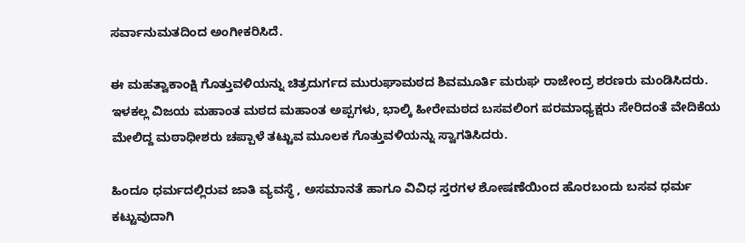ಸರ್ವಾನುಮತದಿಂದ ಅಂಗೀಕರಿಸಿದೆ.

ಈ ಮಹತ್ವಾಕಾಂಕ್ಷಿ ಗೊತ್ತುವಳಿಯನ್ನು ಚಿತ್ರದುರ್ಗದ ಮುರುಘಾಮಠದ ಶಿವಮೂರ್ತಿ ಮರುಘ ರಾಜೇಂದ್ರ ಶರಣರು ಮಂಡಿಸಿದರು. ಇಳಕಲ್ಲ ವಿಜಯ ಮಹಾಂತ ಮಠದ ಮಹಾಂತ ಅಪ್ಪಗಳು, ಭಾಲ್ಕಿ ಹೀರೇಮಠದ ಬಸವಲಿಂಗ ಪರಮಾಧ್ಯಕ್ಷರು ಸೇರಿದಂತೆ ವೇದಿಕೆಯ ಮೇಲಿದ್ದ ಮಠಾಧೀಶರು ಚಪ್ಪಾಳೆ ತಟ್ಟುವ ಮೂಲಕ ಗೊತ್ತುವಳಿಯನ್ನು ಸ್ವಾಗತಿಸಿದರು.

ಹಿಂದೂ ಧರ್ಮದಲ್ಲಿರುವ ಜಾತಿ ವ್ಯವಸ್ಥೆ , ಅಸಮಾನತೆ ಹಾಗೂ ವಿವಿಧ ಸ್ತರಗಳ ಶೋಷಣೆಯಿಂದ ಹೊರಬಂದು ಬಸವ ಧರ್ಮ ಕಟ್ಟುವುದಾಗಿ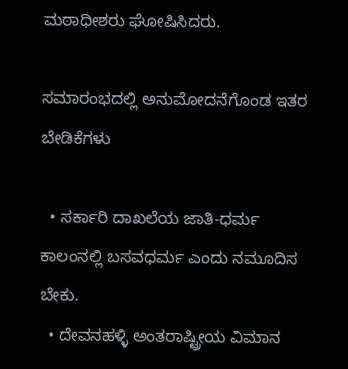ಮಠಾಧೀಶರು ಘೋಷಿಸಿದರು.

ಸಮಾರಂಭದಲ್ಲಿ ಅನುಮೋದನೆಗೊಂಡ ಇತರ ಬೇಡಿಕೆಗಳು

  • ಸರ್ಕಾರಿ ದಾಖಲೆಯ ಜಾತಿ-ಧರ್ಮ ಕಾಲಂನಲ್ಲಿ ಬಸವಧರ್ಮ ಎಂದು ನಮೂದಿಸ ಬೇಕು.
  • ದೇವನಹಳ್ಳಿ ಅಂತರಾಷ್ಟ್ರೀಯ ವಿಮಾನ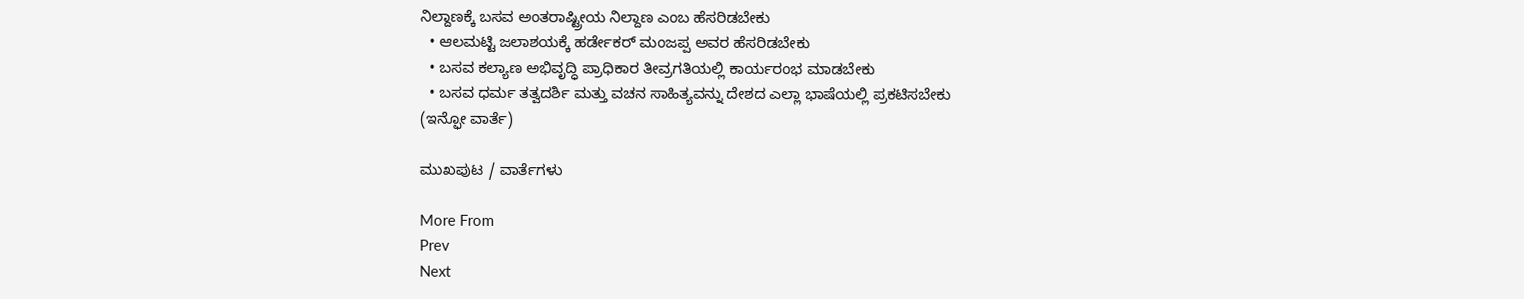ನಿಲ್ದಾಣಕ್ಕೆ ಬಸವ ಅಂತರಾಷ್ಟ್ರೀಯ ನಿಲ್ದಾಣ ಎಂಬ ಹೆಸರಿಡಬೇಕು
  • ಆಲಮಟ್ಟಿ ಜಲಾಶಯಕ್ಕೆ ಹರ್ಡೇಕರ್‌ ಮಂಜಪ್ಪ ಅವರ ಹೆಸರಿಡಬೇಕು
  • ಬಸವ ಕಲ್ಯಾಣ ಅಭಿವೃದ್ಧಿ ಪ್ರಾಧಿಕಾರ ತೀವ್ರಗತಿಯಲ್ಲಿ ಕಾರ್ಯರಂಭ ಮಾಡಬೇಕು
  • ಬಸವ ಧರ್ಮ ತತ್ವದರ್ಶಿ ಮತ್ತು ವಚನ ಸಾಹಿತ್ಯವನ್ನು ದೇಶದ ಎಲ್ಲಾ ಭಾಷೆಯಲ್ಲಿ ಪ್ರಕಟಿಸಬೇಕು
(ಇನ್ಫೋ ವಾರ್ತೆ)

ಮುಖಪುಟ / ವಾರ್ತೆಗಳು

More From
Prev
Next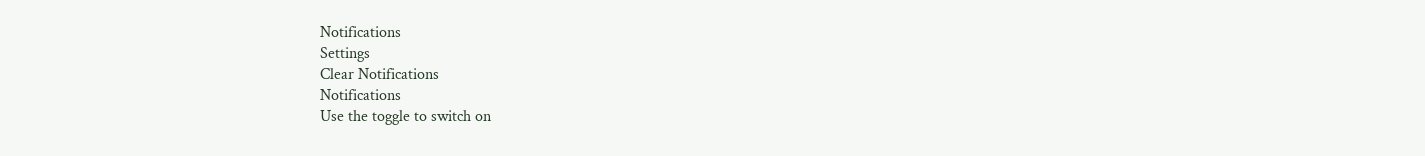Notifications
Settings
Clear Notifications
Notifications
Use the toggle to switch on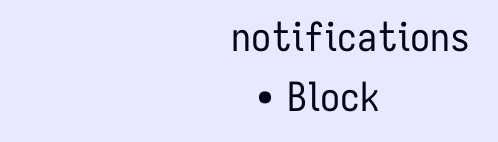notifications
  • Block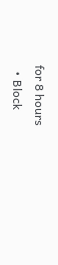for 8 hours
  • Block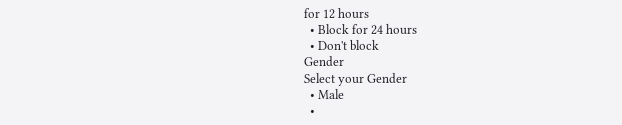for 12 hours
  • Block for 24 hours
  • Don't block
Gender
Select your Gender
  • Male
  •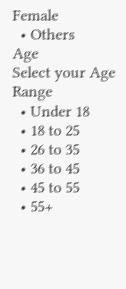Female
  • Others
Age
Select your Age Range
  • Under 18
  • 18 to 25
  • 26 to 35
  • 36 to 45
  • 45 to 55
  • 55+